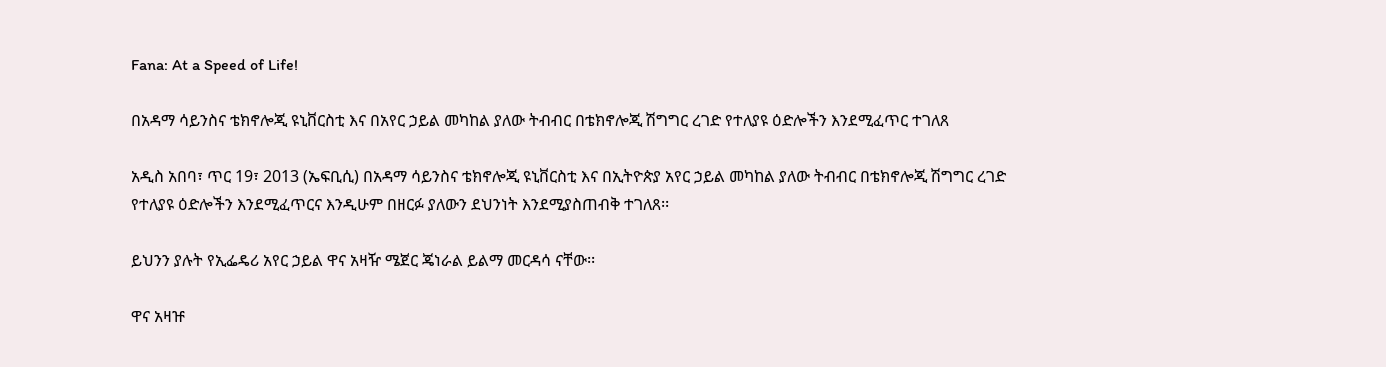Fana: At a Speed of Life!

በአዳማ ሳይንስና ቴክኖሎጂ ዩኒቨርስቲ እና በአየር ኃይል መካከል ያለው ትብብር በቴክኖሎጂ ሽግግር ረገድ የተለያዩ ዕድሎችን እንደሚፈጥር ተገለጸ

አዲስ አበባ፣ ጥር 19፣ 2013 (ኤፍቢሲ) በአዳማ ሳይንስና ቴክኖሎጂ ዩኒቨርስቲ እና በኢትዮጵያ አየር ኃይል መካከል ያለው ትብብር በቴክኖሎጂ ሽግግር ረገድ የተለያዩ ዕድሎችን እንደሚፈጥርና እንዲሁም በዘርፉ ያለውን ደህንነት እንደሚያስጠብቅ ተገለጸ፡፡

ይህንን ያሉት የኢፌዴሪ አየር ኃይል ዋና አዛዥ ሜጀር ጄነራል ይልማ መርዳሳ ናቸው፡፡

ዋና አዛዡ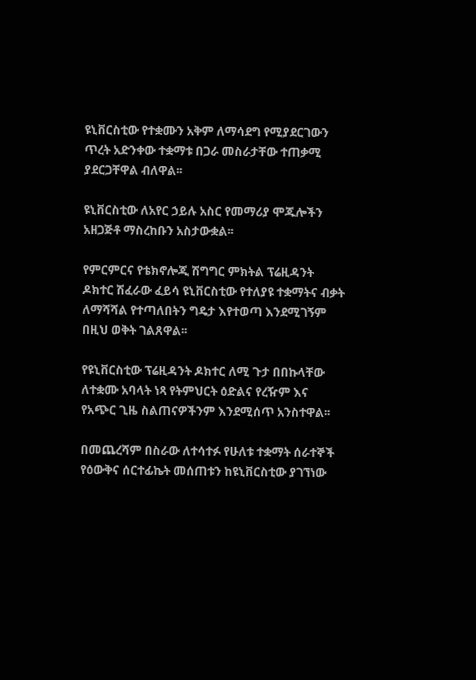ዩኒቨርስቲው የተቋሙን አቅም ለማሳደግ የሚያደርገውን ጥረት አድንቀው ተቋማቱ በጋራ መስራታቸው ተጠቃሚ ያደርጋቸዋል ብለዋል፡፡

ዩኒቨርስቲው ለአየር ኃይሉ አስር የመማሪያ ሞጁሎችን አዘጋጅቶ ማስረከቡን አስታውቋል፡፡

የምርምርና የቴክኖሎጂ ሽግግር ምክትል ፕሬዚዳንት ዶክተር ሽፈራው ፈይሳ ዩኒቨርስቲው የተለያዩ ተቋማትና ብቃት ለማሻሻል የተጣለበትን ግዴታ እየተወጣ እንደሚገኝም በዚህ ወቅት ገልጸዋል፡፡

የዩኒቨርስቲው ፕሬዚዳንት ዶክተር ለሚ ጉታ በበኩላቸው ለተቋሙ አባላት ነጻ የትምህርት ዕድልና የረዥም እና የአጭር ጊዜ ስልጠናዎችንም እንደሚሰጥ አንስተዋል፡፡

በመጨረሻም በስራው ለተሳተፉ የሁለቱ ተቋማት ሰራተኞች የዕውቅና ሰርተፊኬት መሰጠቱን ከዩኒቨርስቲው ያገኘነው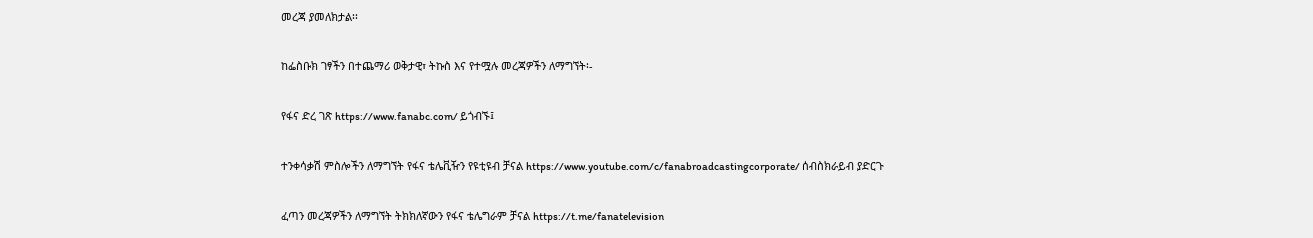መረጃ ያመለክታል፡፡

ከፌስቡክ ገፃችን በተጨማሪ ወቅታዊ፣ ትኩስ እና የተሟሉ መረጃዎችን ለማግኘት፡-

የፋና ድረ ገጽ https://www.fanabc.com/ ይጎብኙ፤

ተንቀሳቃሽ ምስሎችን ለማግኘት የፋና ቴሌቪዥን የዩቲዩብ ቻናል https://www.youtube.com/c/fanabroadcastingcorporate/ ሰብስክራይብ ያድርጉ

ፈጣን መረጃዎችን ለማግኘት ትክክለኛውን የፋና ቴሌግራም ቻናል https://t.me/fanatelevision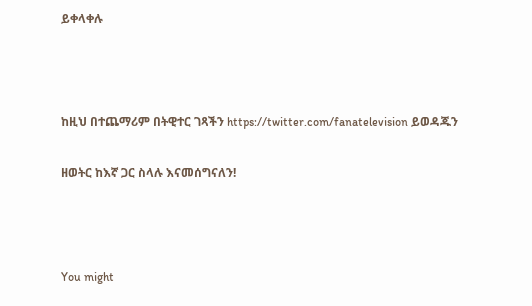ይቀላቀሉ



ከዚህ በተጨማሪም በትዊተር ገጻችን https://twitter.com/fanatelevision ይወዳጁን

ዘወትር ከእኛ ጋር ስላሉ እናመሰግናለን!



You might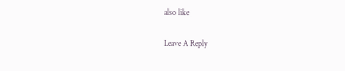also like

Leave A Reply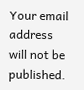Your email address will not be published.